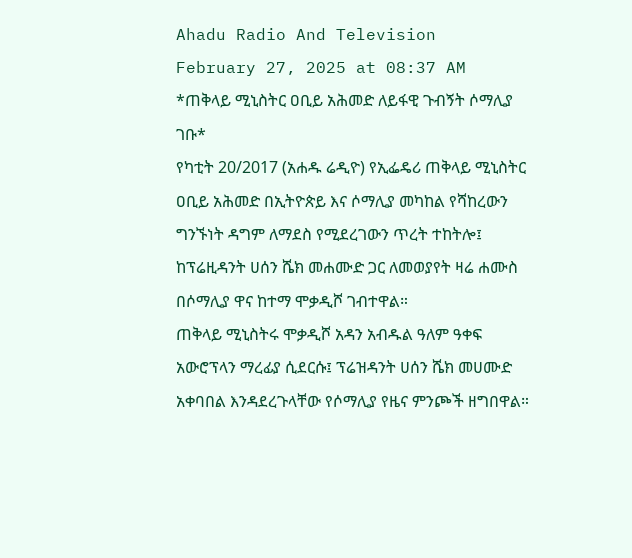Ahadu Radio And Television
February 27, 2025 at 08:37 AM
*ጠቅላይ ሚኒስትር ዐቢይ አሕመድ ለይፋዊ ጉብኝት ሶማሊያ ገቡ*
የካቲት 20/2017 (አሐዱ ሬዲዮ) የኢፌዴሪ ጠቅላይ ሚኒስትር ዐቢይ አሕመድ በኢትዮጵይ እና ሶማሊያ መካከል የሻከረውን ግንኙነት ዳግም ለማደስ የሚደረገውን ጥረት ተከትሎ፤ ከፕሬዚዳንት ሀሰን ሼክ መሐሙድ ጋር ለመወያየት ዛሬ ሐሙስ በሶማሊያ ዋና ከተማ ሞቃዲሾ ገብተዋል።
ጠቅላይ ሚኒስትሩ ሞቃዲሾ አዳን አብዱል ዓለም ዓቀፍ አውሮፕላን ማረፊያ ሲደርሱ፤ ፕሬዝዳንት ሀሰን ሼክ መሀሙድ አቀባበል እንዳደረጉላቸው የሶማሊያ የዜና ምንጮች ዘግበዋል።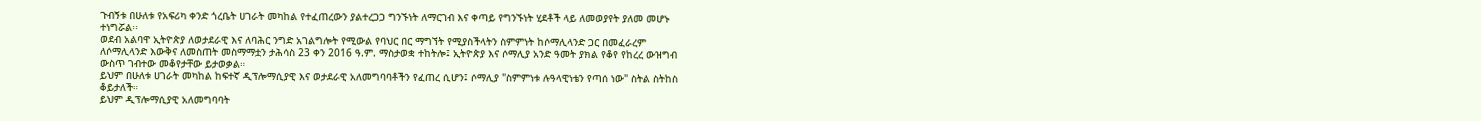ጉብኝቱ በሁለቱ የአፍሪካ ቀንድ ጎረቤት ሀገራት መካከል የተፈጠረውን ያልተረጋጋ ግንኙነት ለማርገብ እና ቀጣይ የግንኙነት ሂደቶች ላይ ለመወያየት ያለመ መሆኑ ተነግሯል፡፡
ወደብ አልባዋ ኢትዮጵያ ለወታደራዊ እና ለባሕር ንግድ አገልግሎት የሚውል የባህር በር ማግኘት የሚያስችላትን ስምምነት ከሶማሊላንድ ጋር በመፈራረም ለሶማሊላንድ እውቅና ለመስጠት መስማማቷን ታሕሳስ 23 ቀን 2016 ዓ.ም. ማስታወቋ ተከትሎ፤ ኢትዮጵያ እና ሶማሊያ አንድ ዓመት ያክል የቆየ የከረረ ውዝግብ ውስጥ ገብተው መቆየታቸው ይታወቃል።
ይህም በሁለቱ ሀገራት መካከል ከፍተኛ ዲፕሎማሲያዊ እና ወታደራዊ አለመግባባቶችን የፈጠረ ሲሆን፤ ሶማሊያ "ስምምነቱ ሉዓላዊነቴን የጣሰ ነው" ስትል ስትከስ ቆይታለች።
ይህም ዲፕሎማሲያዊ አለመግባባት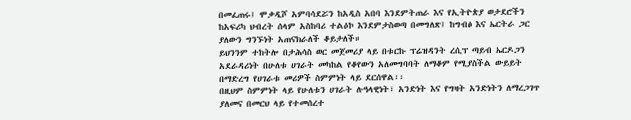በመፈጠሩ፤ ሞቃዲሾ አምባሳደሯን ከአዲስ አበባ እንደምትጠራ እና የኢትዮጵያ ወታደሮችን ከአፍሪካ ህብረት ሰላም አስከባሪ ተልዕኮ እንደምታስወጣ በመግለጽ፤ ከግብፅ እና ኤርትራ ጋር ያለውን ግንኙነት አጠናክራለች ቆይታለች።
ይህንንም ተከትሎ በታሕሳስ ወር መጀመሪያ ላይ በቱርኩ ፕሬዝዳንት ረሲፕ ጣይብ ኤርዶጋን አደራዳሪነት በሁለቱ ሀገራት መካከል የቆየውን አለመግባባት ለማቆም የሚያስችል ውይይት በማድረግ የሀገራቱ መሪዎች ስምምነት ላይ ደርሰዋል፡፡
በዚህም ስምምነት ላይ የሁለቱን ሀገራት ሉዓላዊነት፣ አንድነት እና የግዛት አንድነትን ለማረጋገጥ ያለመና በመርህ ላይ የተመሰረተ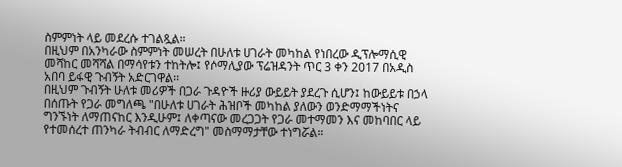ስምምነት ላይ መደረሱ ተገልጿል።
በዚህም በአንካራው ስምምነት መሠረት በሁለቱ ሀገራት መካከል የነበረው ዲፕሎማሲዊ መሻከር መሻሻል በማሳየቱን ተከትሎ፤ የሶማሊያው ፕሬዝዳንት ጥር 3 ቀን 2017 በአዲስ አበባ ይፋዊ ጉብኝት አድርገዋል፡፡
በዚህም ጉብኝት ሁለቱ መሪዎች በጋራ ጉዳዮች ዙሪያ ውይይት ያደረጉ ሲሆን፤ ከውይይቱ በኃላ በሰጡት የጋራ መግለጫ "በሁለቱ ሀገራት ሕዝቦች መካከል ያለውን ወንድማማችነትና ግንኙነት ለማጠናከር እንዲሁም፤ ለቀጣናው መረጋጋት የጋራ መተማመን እና መከባበር ላይ የተመሰረተ ጠንካራ ትብብር ለማድረግ" መስማማታቸው ተነግሯል።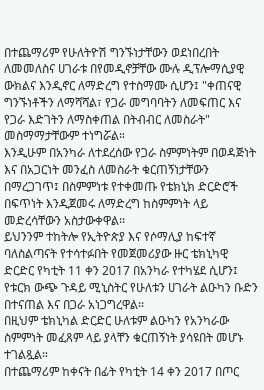በተጨማሪም የሁለትዮሽ ግንኙነታቸውን ወደነበረበት ለመመለስና ሀገራቱ በየመዲኖቻቸው ሙሉ ዲፕሎማሲያዊ ውክልና እንዲኖር ለማድረግ የተስማሙ ሲሆን፤ "ቀጠናዊ ግንኙነቶችን ለማሻሻል፣ የጋራ መግባባትን ለመፍጠር እና የጋራ እድገትን ለማስቀጠል በትብብር ለመስራት" መስማማታቸውም ተነግሯል።
እንዲሁም በአንካራ ለተደረሰው የጋራ ስምምነትም በወዳጅነት እና በአጋርነት መንፈስ ለመስራት ቁርጠኝነታቸውን በማረጋገጥ፤ በስምምነቱ የተቀመጡ የቴክኒክ ድርድሮች በፍጥነት እንዲጀመሩ ለማድረግ ከስምምነት ላይ መድረሳቸውን አስታውቀዋል፡፡
ይህንንም ተከትሎ የኢትዮጵያ እና የሶማሊያ ከፍተኛ ባለስልጣናት የተሳተፉበት የመጀመሪያው ዙር ቴክኒካዊ ድርድር የካቲት 11 ቀን 2017 በአንካራ የተካሄደ ሲሆን፤ የቱርክ ውጭ ጉዳይ ሚኒስትር የሁለቱን ሀገራት ልዑካን ቡድን በተናጠል እና በጋራ አነጋግረዋል፡፡
በዚህም ቴክኒካል ድርድር ሁለቱም ልዑካን የአንካራው ስምምነት መፈጸም ላይ ያላቸን ቁርጠኝነት ያሳዩበት መሆኑ ተገልጿል።
በተጨማሪም ከቀናት በፊት የካቲት 14 ቀን 2017 በጦር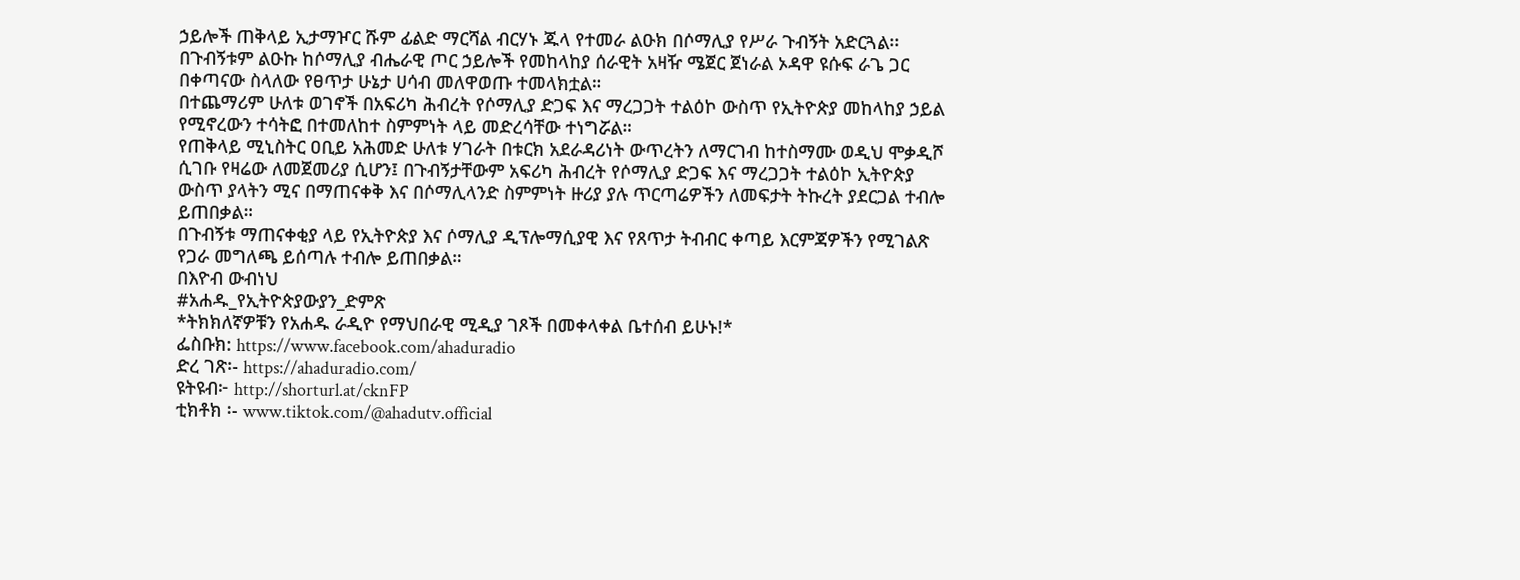ኃይሎች ጠቅላይ ኢታማዦር ሹም ፊልድ ማርሻል ብርሃኑ ጁላ የተመራ ልዑክ በሶማሊያ የሥራ ጉብኝት አድርጓል፡፡
በጉብኝቱም ልዑኩ ከሶማሊያ ብሔራዊ ጦር ኃይሎች የመከላከያ ሰራዊት አዛዥ ሜጀር ጀነራል ኦዳዋ ዩሱፍ ራጌ ጋር በቀጣናው ስላለው የፀጥታ ሁኔታ ሀሳብ መለዋወጡ ተመላክቷል።
በተጨማሪም ሁለቱ ወገኖች በአፍሪካ ሕብረት የሶማሊያ ድጋፍ እና ማረጋጋት ተልዕኮ ውስጥ የኢትዮጵያ መከላከያ ኃይል የሚኖረውን ተሳትፎ በተመለከተ ስምምነት ላይ መድረሳቸው ተነግሯል።
የጠቅላይ ሚኒስትር ዐቢይ አሕመድ ሁለቱ ሃገራት በቱርክ አደራዳሪነት ውጥረትን ለማርገብ ከተስማሙ ወዲህ ሞቃዲሾ ሲገቡ የዛሬው ለመጀመሪያ ሲሆን፤ በጉብኝታቸውም አፍሪካ ሕብረት የሶማሊያ ድጋፍ እና ማረጋጋት ተልዕኮ ኢትዮጵያ ውስጥ ያላትን ሚና በማጠናቀቅ እና በሶማሊላንድ ስምምነት ዙሪያ ያሉ ጥርጣሬዎችን ለመፍታት ትኩረት ያደርጋል ተብሎ ይጠበቃል።
በጉብኝቱ ማጠናቀቂያ ላይ የኢትዮጵያ እና ሶማሊያ ዲፕሎማሲያዊ እና የጸጥታ ትብብር ቀጣይ እርምጃዎችን የሚገልጽ የጋራ መግለጫ ይሰጣሉ ተብሎ ይጠበቃል።
በእዮብ ውብነህ
#አሐዱ_የኢትዮጵያውያን_ድምጽ
*ትክክለኛዎቹን የአሐዱ ራዲዮ የማህበራዊ ሚዲያ ገጾች በመቀላቀል ቤተሰብ ይሁኑ!*
ፌስቡክ: https://www.facebook.com/ahaduradio
ድረ ገጽ፡- https://ahaduradio.com/
ዩትዩብ፦ http://shorturl.at/cknFP
ቲክቶክ ፡- www.tiktok.com/@ahadutv.official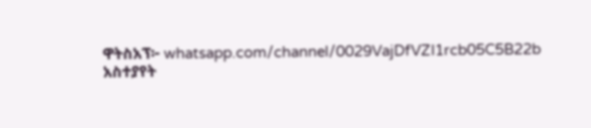ዋትስአፕ፦ whatsapp.com/channel/0029VajDfVZI1rcb05C5B22b
አስተያየት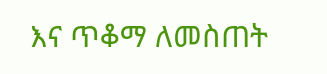እና ጥቆማ ለመስጠት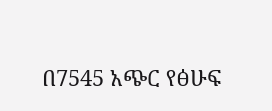በ7545 አጭር የፅሁፍ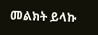መልክት ይላኩ